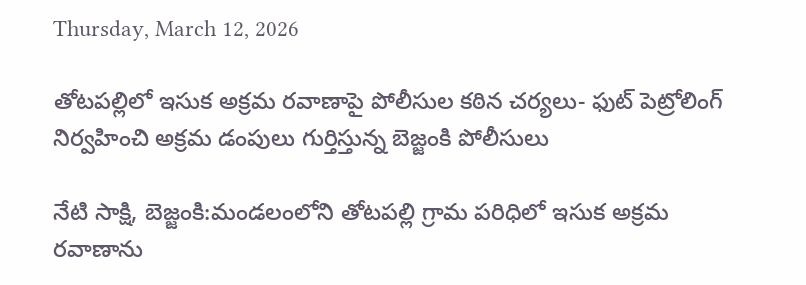Thursday, March 12, 2026

తోటపల్లిలో ఇసుక అక్రమ రవాణాపై పోలీసుల కఠిన చర్యలు- ఫుట్‌ పెట్రోలింగ్‌ నిర్వహించి అక్రమ డంపులు గుర్తిస్తున్న బెజ్జంకి పోలీసులు

నేటి సాక్షి, బెజ్జంకి:మండలంలోని తోటపల్లి గ్రామ పరిధిలో ఇసుక అక్రమ రవాణాను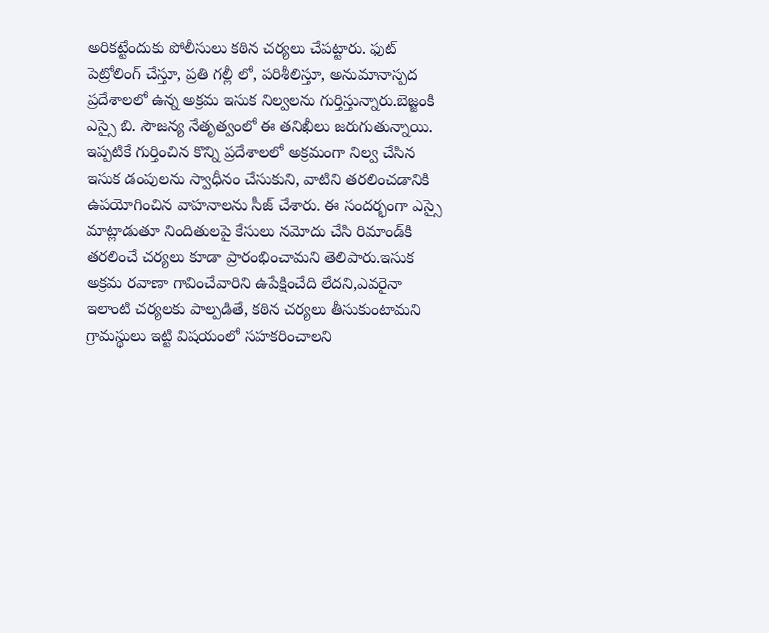అరికట్టేందుకు పోలీసులు కఠిన చర్యలు చేపట్టారు. ఫుట్ పెట్రోలింగ్‌ చేస్తూ, ప్రతి గల్లీ లో, పరిశీలిస్తూ, అనుమానాస్పద ప్రదేశాలలో ఉన్న అక్రమ ఇసుక నిల్వలను గుర్తిస్తున్నారు.బెజ్జంకి ఎస్సై బి. సౌజన్య నేతృత్వంలో ఈ తనిఖీలు జరుగుతున్నాయి. ఇప్పటికే గుర్తించిన కొన్ని ప్రదేశాలలో అక్రమంగా నిల్వ చేసిన ఇసుక డంపులను స్వాధీనం చేసుకుని, వాటిని తరలించడానికి ఉపయోగించిన వాహనాలను సీజ్ చేశారు. ఈ సందర్భంగా ఎస్సై మాట్లాడుతూ నిందితులపై కేసులు నమోదు చేసి రిమాండ్‌కి తరలించే చర్యలు కూడా ప్రారంభించామని తెలిపారు.ఇసుక అక్రమ రవాణా గావించేవారిని ఉపేక్షించేది లేదని,ఎవరైనా ఇలాంటి చర్యలకు పాల్పడితే, కఠిన చర్యలు తీసుకుంటామని గ్రామస్థులు ఇట్టి విషయంలో సహకరించాలని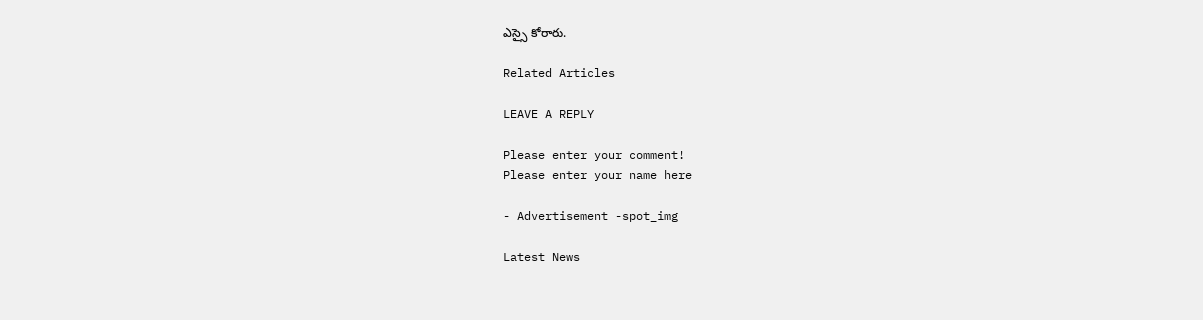ఎస్సై కోరారు.

Related Articles

LEAVE A REPLY

Please enter your comment!
Please enter your name here

- Advertisement -spot_img

Latest News